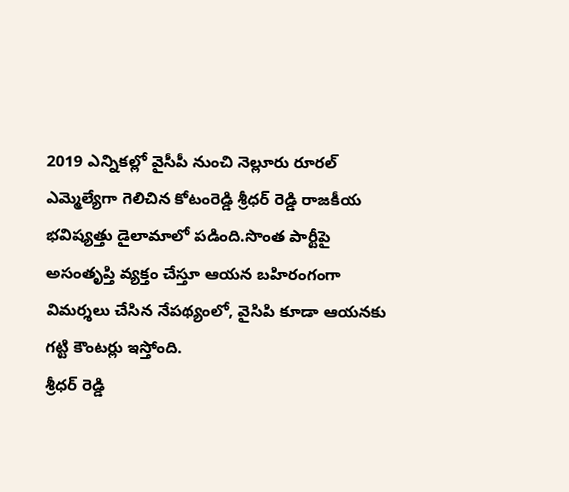2019 ఎన్నికల్లో వైసీపీ నుంచి నెల్లూరు రూరల్ ఎమ్మెల్యేగా గెలిచిన కోటంరెడ్డి శ్రీధర్ రెడ్డి రాజకీయ భవిష్యత్తు డైలామాలో పడింది.సొంత పార్టీపై అసంతృప్తి వ్యక్తం చేస్తూ ఆయన బహిరంగంగా విమర్శలు చేసిన నేపథ్యంలో, వైసిపి కూడా ఆయనకు గట్టి కౌంటర్లు ఇస్తోంది.
శ్రీధర్ రెడ్డి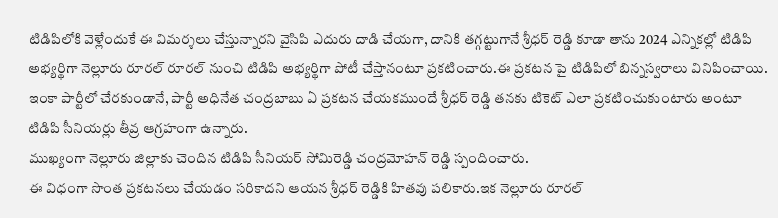టిడిపిలోకి వెళ్లేందుకే ఈ విమర్శలు చేస్తున్నారని వైసిపి ఎదురు దాడి చేయగా, దానికి తగ్గట్టుగానే శ్రీధర్ రెడ్డి కూడా తాను 2024 ఎన్నికల్లో టిడిపి అభ్యర్థిగా నెల్లూరు రూరల్ రూరల్ నుంచి టిడిపి అభ్యర్థిగా పోటీ చేస్తానంటూ ప్రకటించారు.ఈ ప్రకటన పై టిడిపిలో బిన్నస్వరాలు వినిపించాయి.
ఇంకా పార్టీలో చేరకుండానే, పార్టీ అధినేత చంద్రబాబు ఏ ప్రకటన చేయకముందే శ్రీధర్ రెడ్డి తనకు టికెట్ ఎలా ప్రకటించుకుంటారు అంటూ టిడిపి సీనియర్లు తీవ్ర ఆగ్రహంగా ఉన్నారు.
ముఖ్యంగా నెల్లూరు జిల్లాకు చెందిన టిడిపి సీనియర్ సోమిరెడ్డి చంద్రమోహన్ రెడ్డి స్పందించారు.
ఈ విధంగా సొంత ప్రకటనలు చేయడం సరికాదని ఆయన శ్రీధర్ రెడ్డికి హితవు పలికారు.ఇక నెల్లూరు రూరల్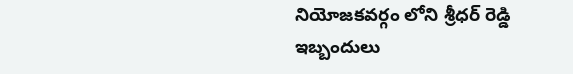నియోజకవర్గం లోని శ్రీధర్ రెడ్డి ఇబ్బందులు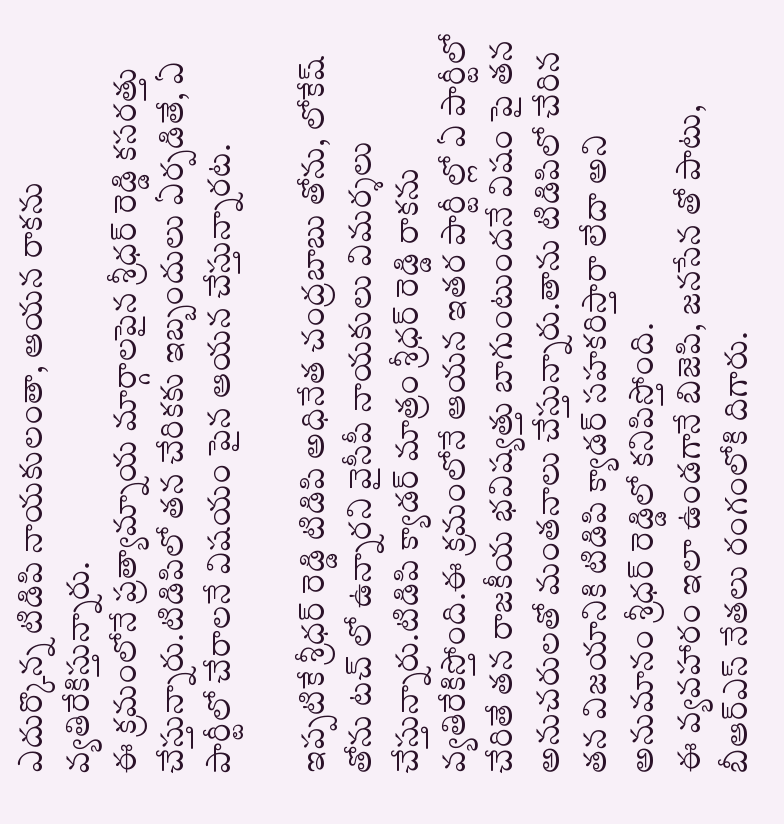ఎదుర్కొన్న టిడిపి నాయకులంతా, ఆయన రాకను వ్యతిరేకిస్తున్నారు.
ఈ క్రమంలోనే ప్రత్యామ్నాయ మార్గాలపైన శ్రీధర్ రెడ్డి కసరత్తు చేస్తున్నారు.టిడిపిలో తన చేరికకు ఇబ్బందులు ఏర్పడితే, ఏ పార్టీలో చేరాలనే విషయం పైన ఆయన చేస్తున్నారట.

ఇప్పటికే శ్రీధర్ రెడ్డి టిడిపి అధినేత చంద్రబాబు తోను, లోకేష్ తోను టచ్ లో ఉన్నారని వైసీపీ నాయకులు విమర్శలు చేస్తున్నారు.టిడిపి క్యాడర్ మాత్రం శ్రీధర్ రెడ్డి రాకను వ్యతిరేకిస్తోంది.ఈ క్రమంలోనే ఆయన ఇతర పార్టీ ల్లో ఏ పార్టీలో చేరితే తన రాజకీయ భవిష్యత్తు బాగుంటుందనే విషం పై తన అనుచరులతో మంతనాలు చేస్తున్నారు.తాను టిడిపిలో చేరిన తన విజయానికి టిడిపి క్యాడర్ సహకరిస్తారా లేదా అని అనుమానం శ్రీధర్ రెడ్డిలో కనిపిస్తోంది.
ఈ వ్యవహారం ఇలా ఉండగానే బిజెపి, జనసేన తో పాటు, బీఆర్ఎస్ నేతలు రంగంలోకి దిగారు.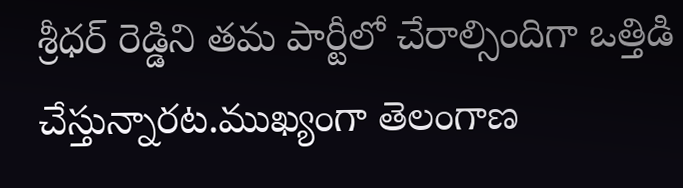శ్రీధర్ రెడ్డిని తమ పార్టీలో చేరాల్సిందిగా ఒత్తిడి చేస్తున్నారట.ముఖ్యంగా తెలంగాణ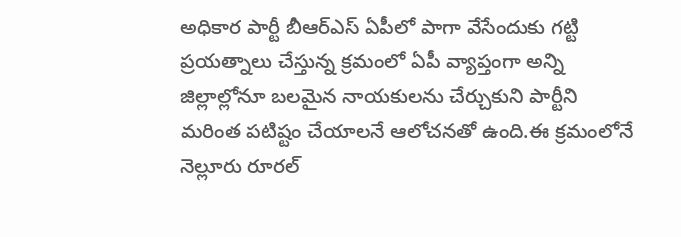అధికార పార్టీ బీఆర్ఎస్ ఏపీలో పాగా వేసేందుకు గట్టి ప్రయత్నాలు చేస్తున్న క్రమంలో ఏపీ వ్యాప్తంగా అన్ని జిల్లాల్లోనూ బలమైన నాయకులను చేర్చుకుని పార్టీని మరింత పటిష్టం చేయాలనే ఆలోచనతో ఉంది.ఈ క్రమంలోనే నెల్లూరు రూరల్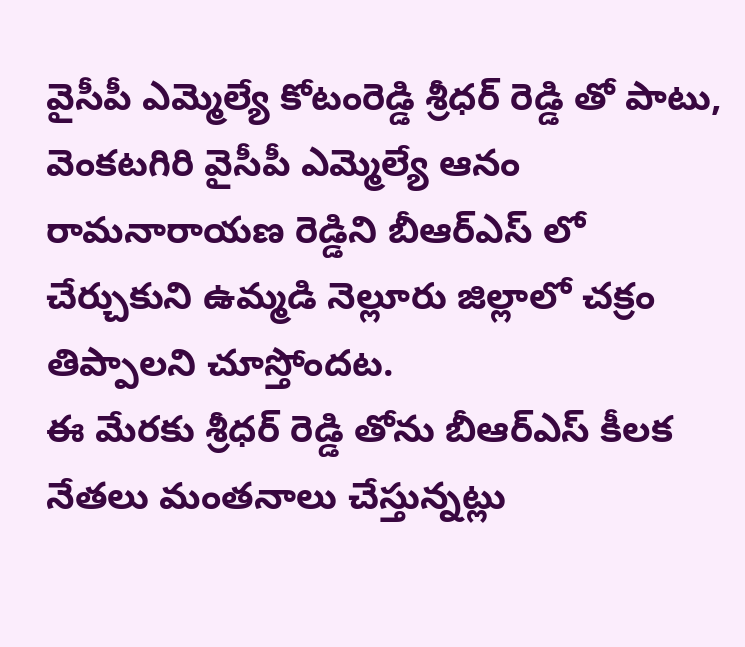వైసీపీ ఎమ్మెల్యే కోటంరెడ్డి శ్రీధర్ రెడ్డి తో పాటు, వెంకటగిరి వైసీపీ ఎమ్మెల్యే ఆనం రామనారాయణ రెడ్డిని బీఆర్ఎస్ లో చేర్చుకుని ఉమ్మడి నెల్లూరు జిల్లాలో చక్రం తిప్పాలని చూస్తోందట.
ఈ మేరకు శ్రీధర్ రెడ్డి తోను బీఆర్ఎస్ కీలక నేతలు మంతనాలు చేస్తున్నట్లు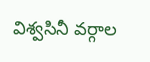విశ్వసినీ వర్గాల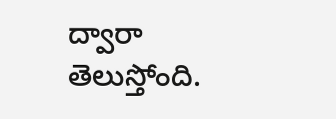ద్వారా తెలుస్తోంది.